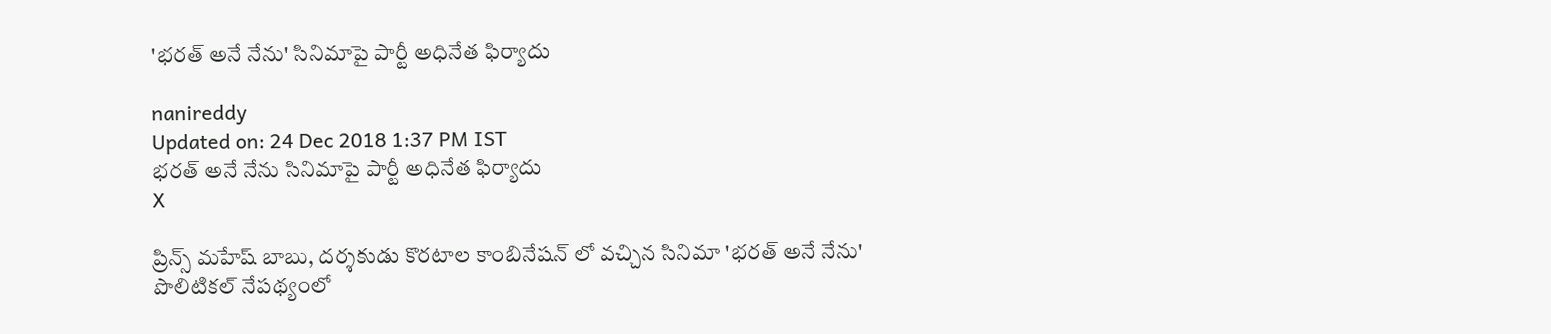'భరత్‌ అనే నేను' సినిమాపై పార్టీ అధినేత ఫిర్యాదు

nanireddy
Updated on: 24 Dec 2018 1:37 PM IST
భరత్‌ అనే నేను సినిమాపై పార్టీ అధినేత ఫిర్యాదు
X

ప్రిన్స్ మహేష్ బాబు, దర్శకుడు కొరటాల కాంబినేషన్ లో వచ్చిన సినిమా 'భరత్ అనే నేను' పొలిటికల్ నేపథ్యంలో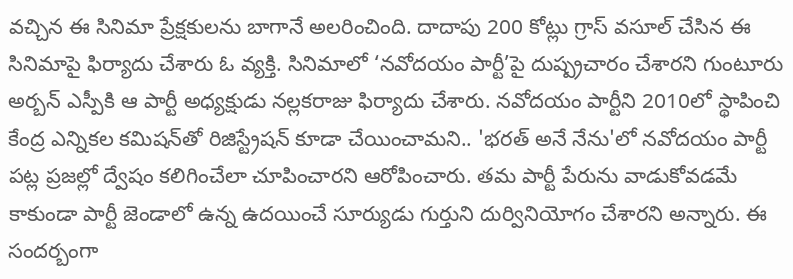వచ్చిన ఈ సినిమా ప్రేక్షకులను బాగానే అలరించింది. దాదాపు 200 కోట్లు గ్రాస్ వసూల్ చేసిన ఈ సినిమాపై ఫిర్యాదు చేశారు ఓ వ్యక్తి. సినిమాలో ‘నవోదయం పార్టీ’పై దుష్ప్రచారం చేశారని గుంటూరు అర్బన్‌ ఎస్పీకి ఆ పార్టీ అధ్యక్షుడు నల్లకరాజు ఫిర్యాదు చేశారు. నవోదయం పార్టీని 2010లో స్థాపించి కేంద్ర ఎన్నికల కమిషన్‌తో రిజిస్ట్రేషన్‌ కూడా చేయించామని.. 'భరత్ అనే నేను'లో నవోదయం పార్టీ పట్ల ప్రజల్లో ద్వేషం కలిగించేలా చూపించారని ఆరోపించారు. తమ పార్టీ పేరును వాడుకోవడమే కాకుండా పార్టీ జెండాలో ఉన్న ఉదయించే సూర్యుడు గుర్తుని దుర్వినియోగం చేశారని అన్నారు. ఈ సందర్బంగా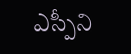ఎస్పీని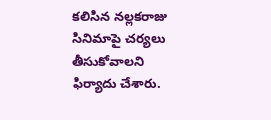కలిసిన నల్లకరాజు సినిమాపై చర్యలు తీసుకోవాలని ఫిర్యాదు చేశారు.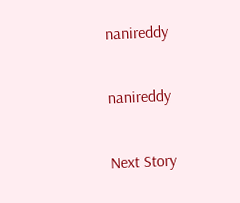nanireddy

nanireddy

Next Story